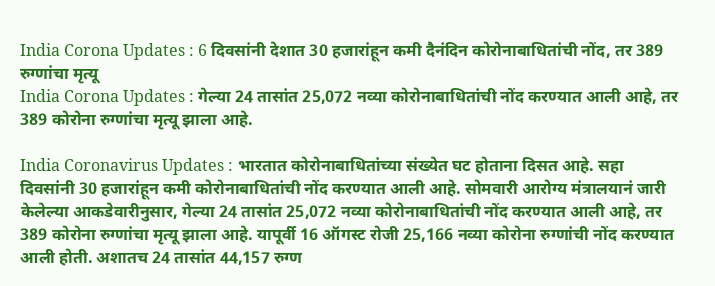India Corona Updates : 6 दिवसांनी देशात 30 हजारांहून कमी दैनंदिन कोरोनाबाधितांची नोंद, तर 389 रुग्णांचा मृत्यू
India Corona Updates : गेल्या 24 तासांत 25,072 नव्या कोरोनाबाधितांची नोंद करण्यात आली आहे, तर 389 कोरोना रुग्णांचा मृत्यू झाला आहे.

India Coronavirus Updates : भारतात कोरोनाबाधितांच्या संख्येत घट होताना दिसत आहे. सहा दिवसांनी 30 हजारांहून कमी कोरोनाबाधितांची नोंद करण्यात आली आहे. सोमवारी आरोग्य मंत्रालयानं जारी केलेल्या आकडेवारीनुसार, गेल्या 24 तासांत 25,072 नव्या कोरोनाबाधितांची नोंद करण्यात आली आहे, तर 389 कोरोना रुग्णांचा मृत्यू झाला आहे. यापूर्वी 16 ऑगस्ट रोजी 25,166 नव्या कोरोना रुग्णांची नोंद करण्यात आली होती. अशातच 24 तासांत 44,157 रुग्ण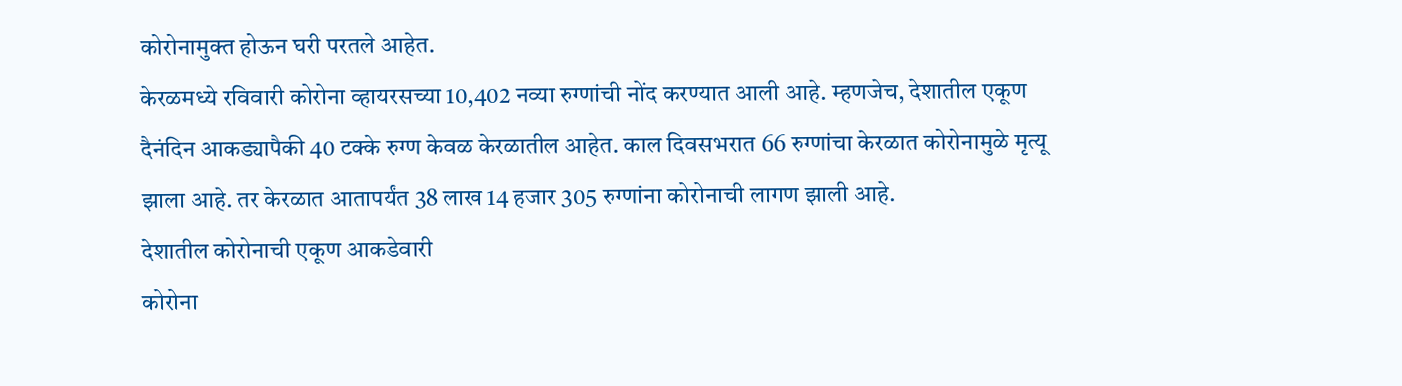कोरोनामुक्त होऊन घरी परतले आहेत.
केरळमध्ये रविवारी कोरोना व्हायरसच्या 10,402 नव्या रुग्णांची नोंद करण्यात आली आहे. म्हणजेच, देशातील एकूण दैनंदिन आकड्यापैकी 40 टक्के रुग्ण केवळ केरळातील आहेत. काल दिवसभरात 66 रुग्णांचा केरळात कोरोनामुळे मृत्यू झाला आहे. तर केरळात आतापर्यंत 38 लाख 14 हजार 305 रुग्णांना कोरोनाची लागण झाली आहे.
देशातील कोरोनाची एकूण आकडेवारी
कोरोना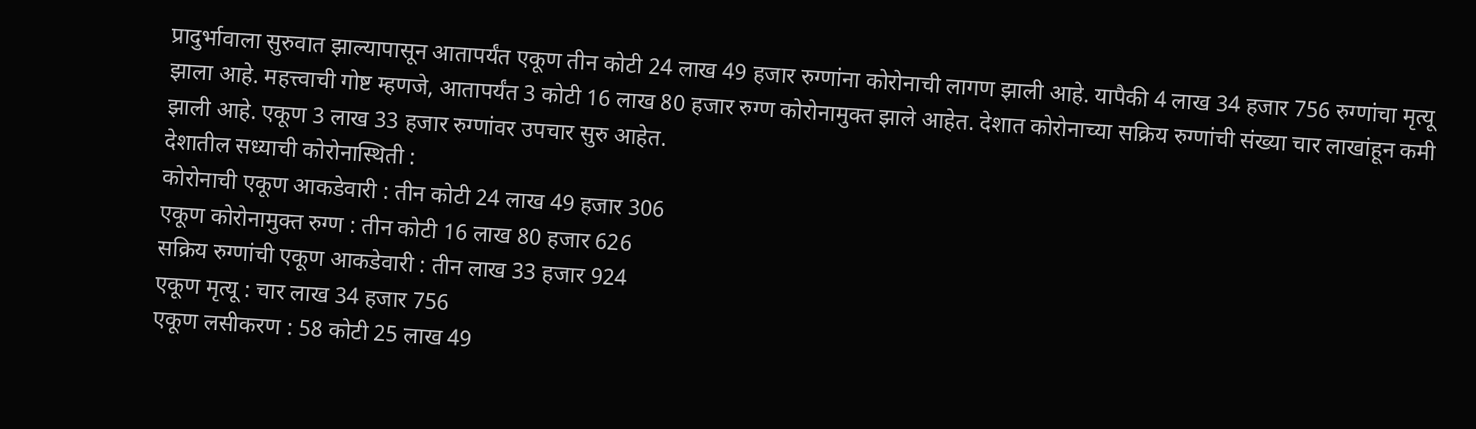प्रादुर्भावाला सुरुवात झाल्यापासून आतापर्यंत एकूण तीन कोटी 24 लाख 49 हजार रुग्णांना कोरोनाची लागण झाली आहे. यापैकी 4 लाख 34 हजार 756 रुग्णांचा मृत्यू झाला आहे. महत्त्वाची गोष्ट म्हणजे, आतापर्यंत 3 कोटी 16 लाख 80 हजार रुग्ण कोरोनामुक्त झाले आहेत. देशात कोरोनाच्या सक्रिय रुग्णांची संख्या चार लाखांहून कमी झाली आहे. एकूण 3 लाख 33 हजार रुग्णांवर उपचार सुरु आहेत.
देशातील सध्याची कोरोनास्थिती :
कोरोनाची एकूण आकडेवारी : तीन कोटी 24 लाख 49 हजार 306
एकूण कोरोनामुक्त रुग्ण : तीन कोटी 16 लाख 80 हजार 626
सक्रिय रुग्णांची एकूण आकडेवारी : तीन लाख 33 हजार 924
एकूण मृत्यू : चार लाख 34 हजार 756
एकूण लसीकरण : 58 कोटी 25 लाख 49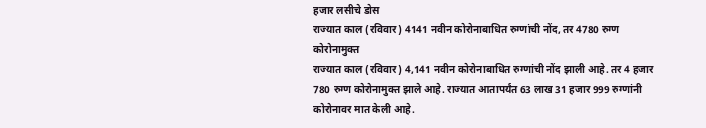हजार लसीचे डोस
राज्यात काल (रविवार) 4141 नवीन कोरोनाबाधित रुग्णांची नोंद, तर 4780 रुग्ण कोरोनामुक्त
राज्यात काल (रविवार) 4,141 नवीन कोरोनाबाधित रुग्णांची नोंद झाली आहे. तर 4 हजार 780 रुग्ण कोरोनामुक्त झाले आहे. राज्यात आतापर्यंत 63 लाख 31 हजार 999 रुग्णांनी कोरोनावर मात केली आहे.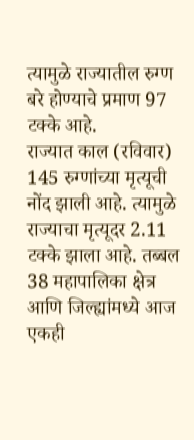त्यामुळे राज्यातील रुग्ण बरे होण्याचे प्रमाण 97 टक्के आहे.
राज्यात काल (रविवार) 145 रुग्णांच्या मृत्यूची नोंद झाली आहे. त्यामुळे राज्याचा मृत्यूदर 2.11 टक्के झाला आहे. तब्बल 38 महापालिका क्षेत्र आणि जिल्ह्यांमध्ये आज एकही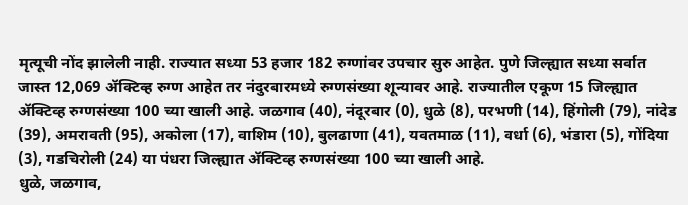मृत्यूची नोंद झालेली नाही. राज्यात सध्या 53 हजार 182 रुग्णांवर उपचार सुरु आहेत. पुणे जिल्ह्यात सध्या सर्वात जास्त 12,069 ॲक्टिव्ह रुग्ण आहेत तर नंदुरबारमध्ये रुग्णसंख्या शून्यावर आहे. राज्यातील एकूण 15 जिल्ह्यात ॲक्टिव्ह रुग्णसंख्या 100 च्या खाली आहे. जळगाव (40), नंदूरबार (0), धुळे (8), परभणी (14), हिंगोली (79), नांदेड (39), अमरावती (95), अकोला (17), वाशिम (10), बुलढाणा (41), यवतमाळ (11), वर्धा (6), भंडारा (5), गोंदिया (3), गडचिरोली (24) या पंधरा जिल्ह्यात ॲक्टिव्ह रुग्णसंख्या 100 च्या खाली आहे.
धुळे, जळगाव,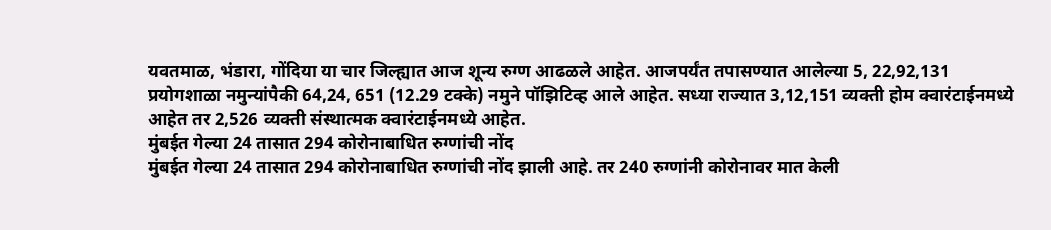यवतमाळ, भंडारा, गोंदिया या चार जिल्ह्यात आज शून्य रुग्ण आढळले आहेत. आजपर्यंत तपासण्यात आलेल्या 5, 22,92,131 प्रयोगशाळा नमुन्यांपैकी 64,24, 651 (12.29 टक्के) नमुने पॉझिटिव्ह आले आहेत. सध्या राज्यात 3,12,151 व्यक्ती होम क्वारंटाईनमध्ये आहेत तर 2,526 व्यक्ती संस्थात्मक क्वारंटाईनमध्ये आहेत.
मुंबईत गेल्या 24 तासात 294 कोरोनाबाधित रुग्णांची नोंद
मुंबईत गेल्या 24 तासात 294 कोरोनाबाधित रुग्णांची नोंद झाली आहे. तर 240 रुग्णांनी कोरोनावर मात केली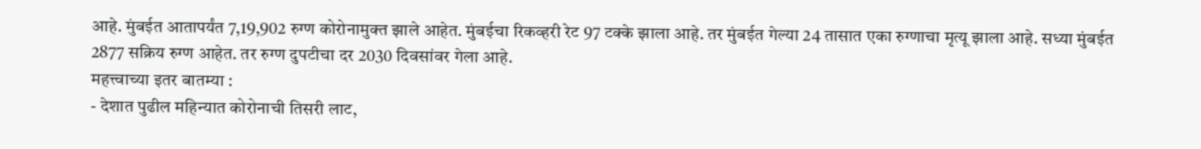आहे. मुंबईत आतापर्यंत 7,19,902 रुग्ण कोरोनामुक्त झाले आहेत. मुंबईचा रिकव्हरी रेट 97 टक्के झाला आहे. तर मुंबईत गेल्या 24 तासात एका रुग्णाचा मृत्यू झाला आहे. सध्या मुंबईत 2877 सक्रिय रुग्ण आहेत. तर रुग्ण दुपटीचा दर 2030 दिवसांवर गेला आहे.
महत्त्वाच्या इतर बातम्या :
- देशात पुढील महिन्यात कोरोनाची तिसरी लाट,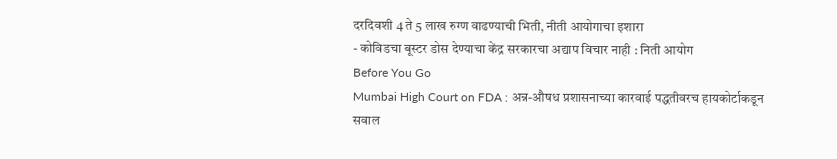दरदिवशी 4 ते 5 लाख रुग्ण वाढण्याची भिती, नीती आयोगाचा इशारा
- कोविडचा बूस्टर डोस देण्याचा केंद्र सरकारचा अद्याप विचार नाही : निती आयोग
Before You Go
Mumbai High Court on FDA : अन्न-औषध प्रशासनाच्या कारवाई पद्धतीवरच हायकोर्टाकडून सवाल